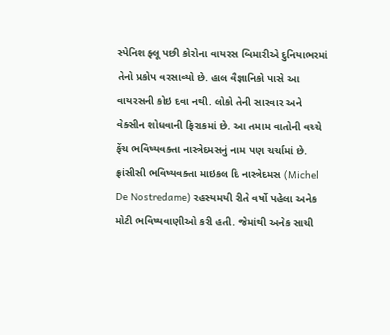સ્પેનિશ ફ્લૂ પછી કોરોના વાયરસ બિમારીએ દુનિયાભરમાં તેનો પ્રકોપ વરસાવ્યો છે. હાલ વૈજ્ઞાનિકો પાસે આ વાયરસની કોઇ દવા નથી. લોકો તેની સારવાર અને વેક્સીન શોધવાની ફિરાકમાં છે. આ તમામ વાતોની વચ્ચે ફેંચ ભવિષ્યવક્તા નાસ્ત્રેદમસનું નામ પણ ચર્ચામાં છે. ફ્રાંસીસી ભવિષ્યવક્તા માઇકલ દિ નાસ્ત્રેદમસ (Michel De Nostredame) રહસ્યમયી રીતે વર્ષો પહેલા અનેક મોટી ભવિષ્યવાણીઓ કરી હતી. જેમાંથી અનેક સાચી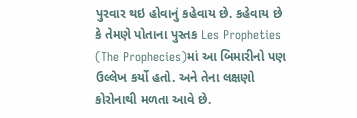પુરવાર થઇ હોવાનું કહેવાય છે. કહેવાય છે કે તેમણે પોતાના પુસ્તક Les Propheties (The Prophecies)માં આ બિમારીનો પણ ઉલ્લેખ કર્યો હતો. અને તેના લક્ષણો કોરોનાથી મળતા આવે છે.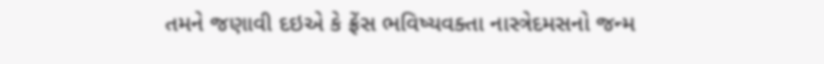તમને જણાવી દઇએ કે ફ્રેંસ ભવિષ્યવક્તા નાસ્ત્રેદમસનો જન્મ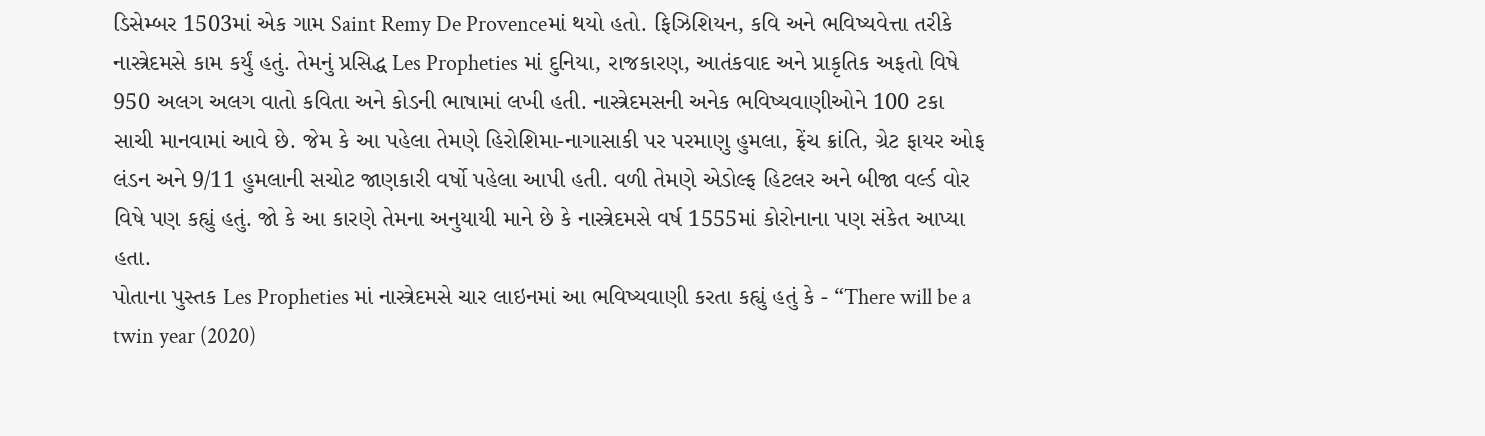ડિસેમ્બર 1503માં એક ગામ Saint Remy De Provenceમાં થયો હતો. ફિઝિશિયન, કવિ અને ભવિષ્યવેત્તા તરીકે નાસ્ત્રેદમસે કામ કર્યું હતું. તેમનું પ્રસિદ્ધ Les Propheties માં દુનિયા, રાજકારણ, આતંકવાદ અને પ્રાકૃતિક અફતો વિષે 950 અલગ અલગ વાતો કવિતા અને કોડની ભાષામાં લખી હતી. નાસ્ત્રેદમસની અનેક ભવિષ્યવાણીઓને 100 ટકા સાચી માનવામાં આવે છે. જેમ કે આ પહેલા તેમણે હિરોશિમા-નાગાસાકી પર પરમાણુ હુમલા, ફ્રેંચ ક્રાંતિ, ગ્રેટ ફાયર ઓફ લંડન અને 9/11 હુમલાની સચોટ જાણકારી વર્ષો પહેલા આપી હતી. વળી તેમણે એડોલ્ફ હિટલર અને બીજા વર્લ્ડ વોર વિષે પણ કહ્યું હતું. જો કે આ કારણે તેમના અનુયાયી માને છે કે નાસ્ત્રેદમસે વર્ષ 1555માં કોરોનાના પણ સંકેત આપ્યા હતા.
પોતાના પુસ્તક Les Propheties માં નાસ્ત્રેદમસે ચાર લાઇનમાં આ ભવિષ્યવાણી કરતા કહ્યું હતું કે - “There will be a twin year (2020)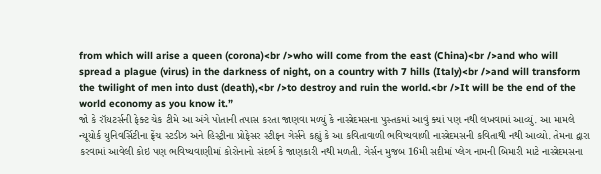from which will arise a queen (corona)<br />who will come from the east (China)<br />and who will spread a plague (virus) in the darkness of night, on a country with 7 hills (Italy)<br />and will transform the twilight of men into dust (death),<br />to destroy and ruin the world.<br />It will be the end of the world economy as you know it.”
જો કે રૉયટર્સની ફેક્ટ ચેક ટીમે આ અંગે પોતાની તપાસ કરતા જાણવા મળ્યું કે નાસ્ત્રેદમસના પુસ્તકમાં આવું ક્યાં પણ નથી લખવામાં આવ્યું. આ મામલે ન્યૂયોર્ક યુનિવર્સિટીના ફ્રેંચ સ્ટડીઝ અને હિસ્ટ્રીના પ્રોફેસર સ્ટીફન ગેર્સને કહ્યું કે આ કવિતાવાળી ભવિષ્યવાળી નાસ્ત્રેદમસની કવિતાથી નથી આવ્યો. તેમના દ્વારા કરવામાં આવેલી કોઇ પણ ભવિષ્યવાણીમાં કોરોનાનો સંદર્ભ કે જાણકારી નથી મળતી. ગેર્સન મુજબ 16મી સદીમાં પ્લેગ નામની બિમારી માટે નાસ્ત્રેદમસના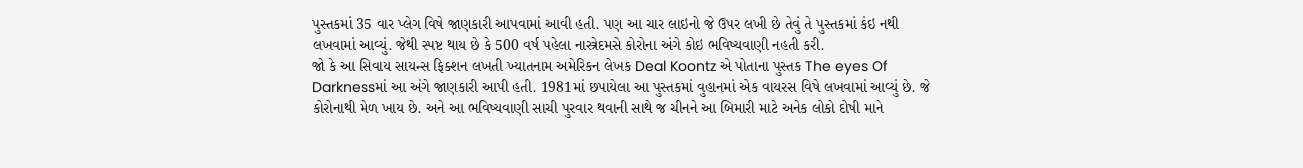પુસ્તકમાં 35 વાર પ્લેગ વિષે જાણકારી આપવામાં આવી હતી. પણ આ ચાર લાઇનો જે ઉપર લખી છે તેવું તે પુસ્તકમાં કંઇ નથી લખવામાં આવ્યું. જેથી સ્પષ્ટ થાય છે કે 500 વર્ષ પહેલા નાસ્ત્રેદમસે કોરોના અંગે કોઇ ભવિષ્યવાણી નહતી કરી.
જો કે આ સિવાય સાયન્સ ફિક્શન લખતી ખ્યાતનામ અમેરિકન લેખક Deal Koontz એ પોતાના પુસ્તક The eyes Of Darknessમાં આ અંગે જાણકારી આપી હતી. 1981માં છપાયેલા આ પુસ્તકમાં વુહાનમાં એક વાયરસ વિષે લખવામાં આવ્યું છે. જે કોરોનાથી મેળ ખાય છે. અને આ ભવિષ્યવાણી સાચી પુરવાર થવાની સાથે જ ચીનને આ બિમારી માટે અનેક લોકો દોષી માને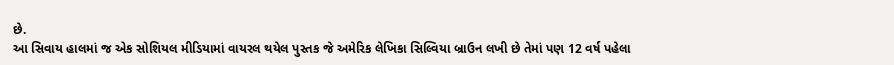છે.
આ સિવાય હાલમાં જ એક સોશિયલ મીડિયામાં વાયરલ થયેલ પુસ્તક જે અમેરિક લેખિકા સિલ્વિયા બ્રાઉન લખી છે તેમાં પણ 12 વર્ષ પહેલા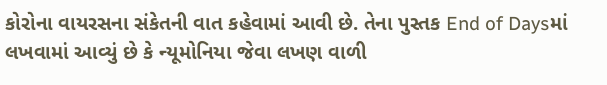કોરોના વાયરસના સંકેતની વાત કહેવામાં આવી છે. તેના પુસ્તક End of Daysમાં લખવામાં આવ્યું છે કે ન્યૂમોનિયા જેવા લખણ વાળી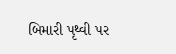બિમારી પૃથ્વી પર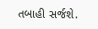તબાહી સર્જશે.